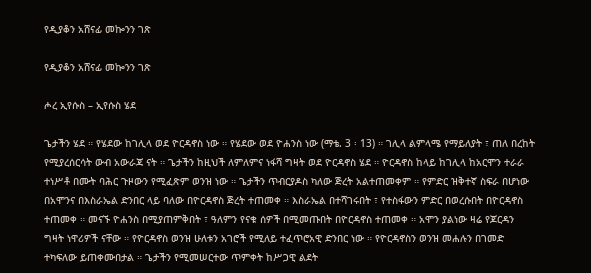የዲያቆን አሸናፊ መኰንን ገጽ

የዲያቆን አሸናፊ መኰንን ገጽ

ሖረ ኢየሱስ – ኢየሱስ ሄደ

ጌታችን ሄደ ። የሄደው ከገሊላ ወደ ዮርዳኖስ ነው ። የሄደው ወደ ዮሐንስ ነው (ማቴ. 3 ፡ 13) ። ገሊላ ልምላሜ የማይለያት ፣ ጠለ በረከት የሚያረሰርሳት ውብ አውራጃ ናት ። ጌታችን ከዚህች ለምለምና ነፋሻ ግዛት ወደ ዮርዳኖስ ሄደ ። ዮርዳኖስ ከላይ ከገሊላ ከአርሞን ተራራ ተነሥቶ በሙት ባሕር ጉዞውን የሚፈጽም ወንዝ ነው ። ጌታችን ጥብርያዶስ ካለው ጅረት አልተጠመቀም ። የምድር ዝቅተኛ ስፍራ በሆነው በአሞንና በእስራኤል ድንበር ላይ ባለው በዮርዳኖስ ጅረት ተጠመቀ ። እስራኤል በተሻገሩበት ፣ የተስፋውን ምድር በወረሱበት በዮርዳኖስ ተጠመቀ ። መናኙ ዮሐንስ በሚያጠምቅበት ፣ ዓለምን የናቁ ሰዎች በሚመጡበት በዮርዳኖስ ተጠመቀ ። አሞን ያልነው ዛሬ የጆርዳን ግዛት ነዋሪዎች ናቸው ። የዮርዳኖስ ወንዝ ሁለቱን አገሮች የሚለይ ተፈጥሮአዊ ድንበር ነው ። የዮርዳኖስን ወንዝ መሐሉን በገመድ ተካፍለው ይጠቀሙበታል ። ጌታችን የሚመሠርተው ጥምቀት ከሥጋዊ ልደት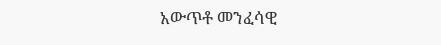አውጥቶ መንፈሳዊ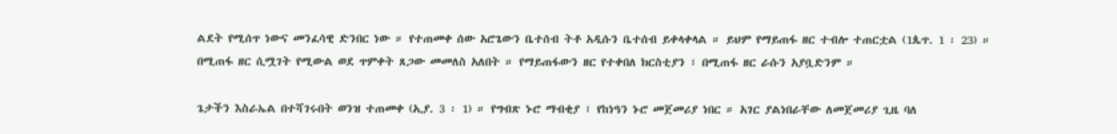ልደት የሚሰጥ ነውና መንፈሳዊ ድንበር ነው ። የተጠመቀ ሰው አሮጌውን ቤተሰብ ትቶ አዲሱን ቤተሰብ ይቀላቀላል ። ይህም የማይጠፋ ዘር ተብሎ ተጠርቷል (1ጴጥ. 1 ፡ 23) ። በሚጠፋ ዘር ሲሟገት የሚውል ወደ ጥምቀት ጸጋው መመለስ አለበት ። የማይጠፋውን ዘር የተቀበለ ክርስቲያን ፣ በሚጠፋ ዘር ራሱን አያቧድንም ።

ጌታችን እስራኤል በተሻገሩበት ወንዝ ተጠመቀ (ኢያ. 3 ፡ 1) ። የግብጽ ኑሮ ማብቂያ ፣ የከነዓን ኑሮ መጀመሪያ ነበር ። አገር ያልነበራቸው ለመጀመሪያ ጊዜ ባለ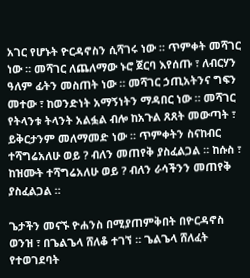አገር የሆኑት ዮርዳኖስን ሲሻገሩ ነው ። ጥምቀት መሻገር ነው ። መሻገር ለጨለማው ኑሮ ጀርባ እየሰጡ ፣ ለብርሃን ዓለም ፊትን መስጠት ነው ። መሻገር ኃጢአትንና ግፍን መተው ፣ ከወንድነት አማኝነትን ማዳበር ነው ። መሻገር የትላንቱ ትላንት አልፏል ብሎ ከአጉል ጸጸት መውጣት ፣ ይቅርታንም መለማመድ ነው ። ጥምቀትን ስናከብር ተሻግሬአለሁ ወይ ? ብለን መጠየቅ ያስፈልጋል ። ከሱስ ፣ ከዝሙት ተሻግሬአለሁ ወይ ? ብለን ራሳችንን መጠየቅ ያስፈልጋል ።

ጌታችን መናኙ ዮሐንስ በሚያጠምቅበት በዮርዳኖስ ወንዝ ፣ በጌልጌላ ሸለቆ ተገኘ ። ጌልጌላ ሸለፈት የተወገደባት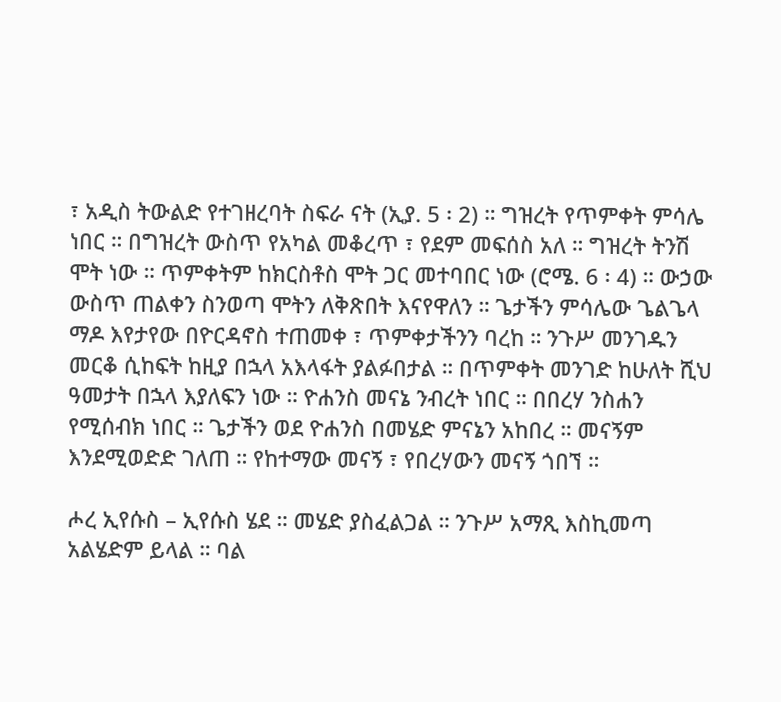፣ አዲስ ትውልድ የተገዘረባት ስፍራ ናት (ኢያ. 5 ፡ 2) ። ግዝረት የጥምቀት ምሳሌ ነበር ። በግዝረት ውስጥ የአካል መቆረጥ ፣ የደም መፍሰስ አለ ። ግዝረት ትንሽ ሞት ነው ። ጥምቀትም ከክርስቶስ ሞት ጋር መተባበር ነው (ሮሜ. 6 ፡ 4) ። ውኃው ውስጥ ጠልቀን ስንወጣ ሞትን ለቅጽበት እናየዋለን ። ጌታችን ምሳሌው ጌልጌላ ማዶ እየታየው በዮርዳኖስ ተጠመቀ ፣ ጥምቀታችንን ባረከ ። ንጉሥ መንገዱን መርቆ ሲከፍት ከዚያ በኋላ አእላፋት ያልፉበታል ። በጥምቀት መንገድ ከሁለት ሺህ ዓመታት በኋላ እያለፍን ነው ። ዮሐንስ መናኔ ንብረት ነበር ። በበረሃ ንስሐን የሚሰብክ ነበር ። ጌታችን ወደ ዮሐንስ በመሄድ ምናኔን አከበረ ። መናኝም እንደሚወድድ ገለጠ ። የከተማው መናኝ ፣ የበረሃውን መናኝ ጎበኘ ።

ሖረ ኢየሱስ – ኢየሱስ ሄደ ። መሄድ ያስፈልጋል ። ንጉሥ አማጺ እስኪመጣ አልሄድም ይላል ። ባል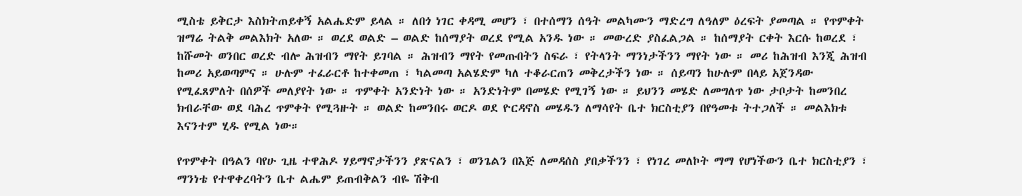ሚስቴ ይቅርታ እስክትጠይቀኝ አልሔድም ይላል ። ለበጎ ነገር ቀዳሚ መሆን ፣ በተሰማን ሰዓት መልካሙን ማድረግ ለዓለም ዕረፍት ያመጣል ። የጥምቀት ዝማሬ ትልቅ መልእክት አለው ። ወረደ ወልድ – ወልድ ከሰማያት ወረደ የሚል አንዱ ነው ። መውረድ ያስፈልጋል ። ከሰማያት ርቀት እርሱ ከወረደ ፣ ከሹመት ወንበር ወረድ ብሎ ሕዝብን ማየት ይገባል ። ሕዝብን ማየት የመጡበትን ስፍራ ፣ የትላንት ማንነታችንን ማየት ነው ። መሪ ከሕዝብ እንጂ ሕዝብ ከመሪ አይወጣምና ። ሁሉም ተፈራርቶ ከተቀመጠ ፣ ካልመጣ አልሄድም ካለ ተቆራርጠን መቅረታችን ነው ። ሰይጣን ከሁሉም በላይ አጀንዳው የሚፈጸምለት በሰዎች መለያየት ነው ። ጥምቀት አንድነት ነው ። አንድነትም በመሄድ የሚገኝ ነው ። ይህንን መሄድ ለመግለጥ ነው ታቦታት ከመንበረ ክብራቸው ወደ ባሕረ ጥምቀት የሚጓዙት ። ወልድ ከመንበሩ ወርዶ ወደ ዮርዳኖስ መሄዱን ለማሳየት ቤተ ክርስቲያን በየዓመቱ ትተጋለች ። መልእክቱ እናንተም ሂዱ የሚል ነው።

የጥምቀት በዓልን ባየሁ ጊዜ ተዋሕዶ ሃይማኖታችንን ያጽናልን ፣ ወንጌልን በእጅ ለመዳሰስ ያበቃችንን ፣ የነገረ መለኮት ማማ የሆነችውን ቤተ ክርስቲያን ፣ ማንነቴ የተዋቀረባትን ቤተ ልሔም ይጠብቅልን ብዬ ሽቅብ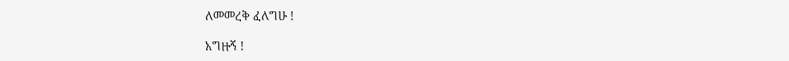ለመመረቅ ፈለግሁ !

አግዙኝ !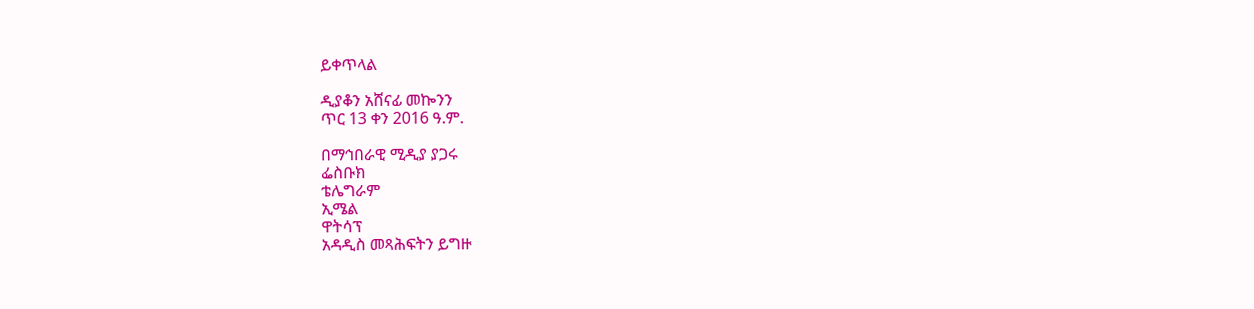ይቀጥላል

ዲያቆን አሸናፊ መኰንን
ጥር 13 ቀን 2016 ዓ.ም.

በማኅበራዊ ሚዲያ ያጋሩ
ፌስቡክ
ቴሌግራም
ኢሜል
ዋትሳፕ
አዳዲስ መጻሕፍትን ይግዙ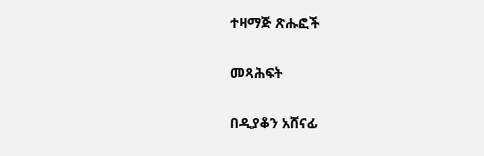ተዛማጅ ጽሑፎች

መጻሕፍት

በዲያቆን አሸናፊ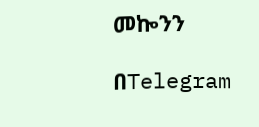መኰንን

በTelegram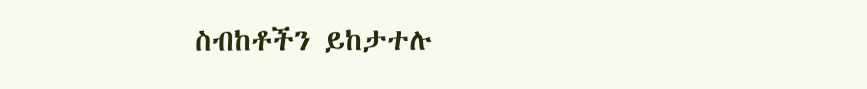ስብከቶችን ይከታተሉ